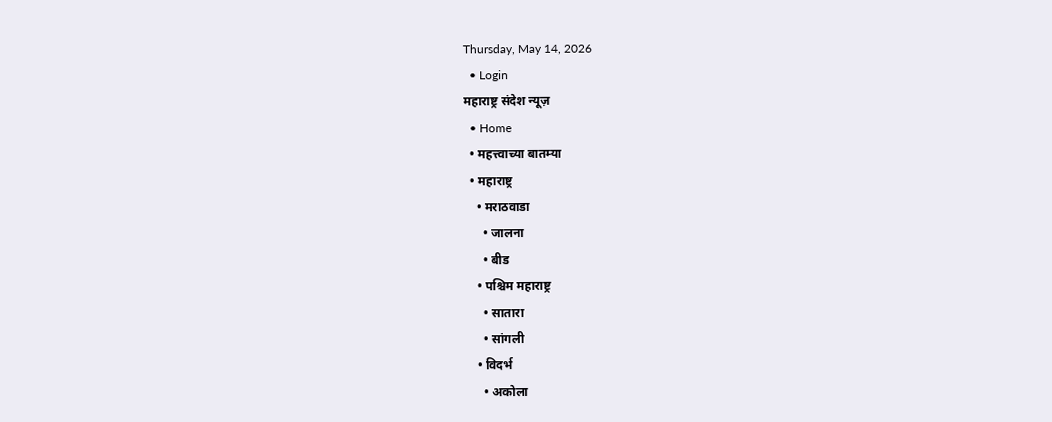Thursday, May 14, 2026
  • Login
महाराष्ट्र संदेश न्यूज़
  • Home
  • महत्त्वाच्या बातम्या
  • महाराष्ट्र
    • मराठवाडा
      • जालना
      • बीड
    • पश्चिम महाराष्ट्र
      • सातारा
      • सांगली
    • विदर्भ
      • अकोला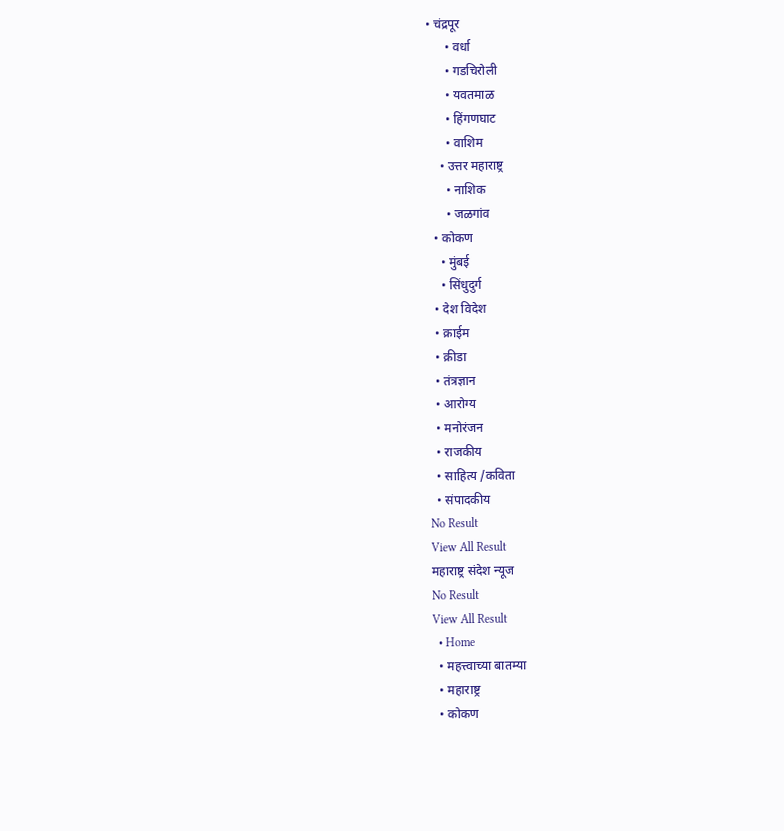• चंद्रपूर
      • वर्धा
      • गडचिरोली
      • यवतमाळ
      • हिंगणघाट
      • वाशिम
    • उत्तर महाराष्ट्र
      • नाशिक
      • जळगांव
  • कोकण
    • मुंबई
    • सिंधुदुर्ग
  • देश विदेश
  • क्राईम
  • क्रीडा
  • तंत्रज्ञान
  • आरोग्य
  • मनोरंजन
  • राजकीय
  • साहित्य /कविता
  • संपादकीय
No Result
View All Result
महाराष्ट्र संदेश न्यूज
No Result
View All Result
  • Home
  • महत्त्वाच्या बातम्या
  • महाराष्ट्र
  • कोकण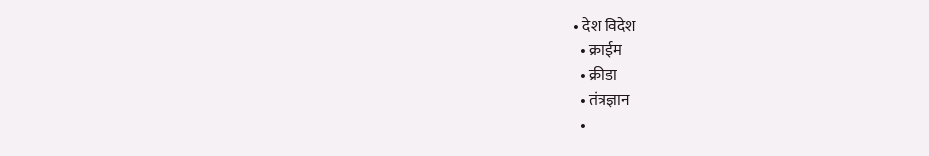• देश विदेश
  • क्राईम
  • क्रीडा
  • तंत्रज्ञान
  •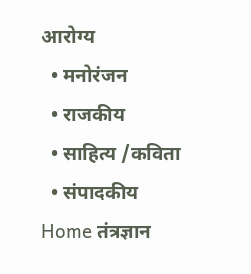आरोग्य
  • मनोरंजन
  • राजकीय
  • साहित्य /कविता
  • संपादकीय
Home तंत्रज्ञान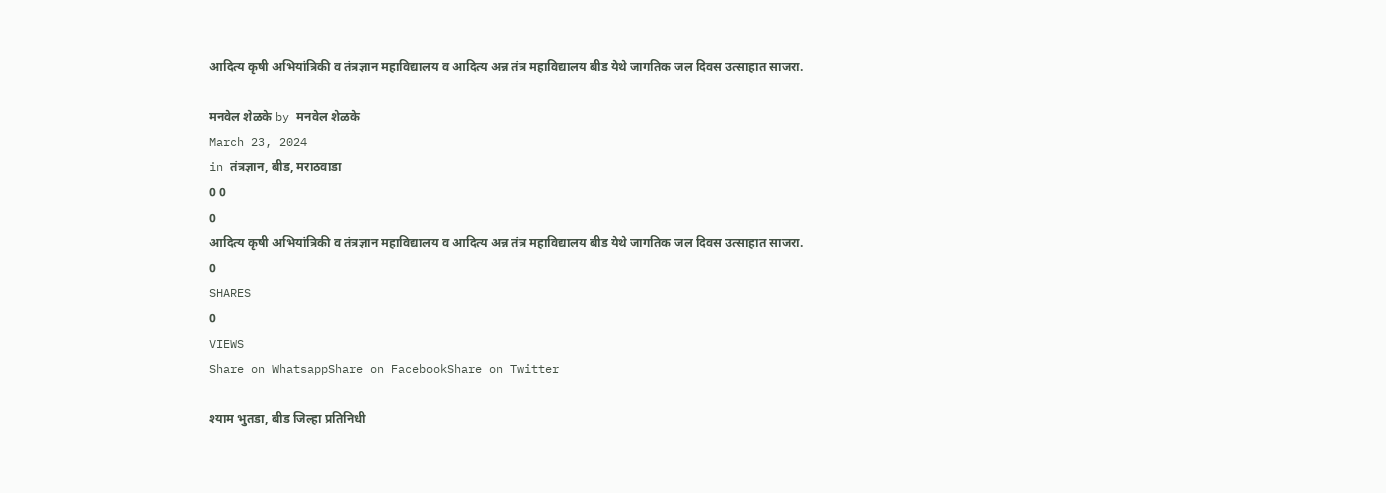आदित्य कृषी अभियांत्रिकी व तंत्रज्ञान महाविद्यालय व आदित्य अन्न तंत्र महाविद्यालय बीड येथे जागतिक जल दिवस उत्साहात साजरा.

मनवेल शेळके by मनवेल शेळके
March 23, 2024
in तंत्रज्ञान, बीड, मराठवाडा
0 0
0
आदित्य कृषी अभियांत्रिकी व तंत्रज्ञान महाविद्यालय व आदित्य अन्न तंत्र महाविद्यालय बीड येथे जागतिक जल दिवस उत्साहात साजरा.
0
SHARES
0
VIEWS
Share on WhatsappShare on FacebookShare on Twitter

श्याम भुतडा, बीड जिल्हा प्रतिनिधी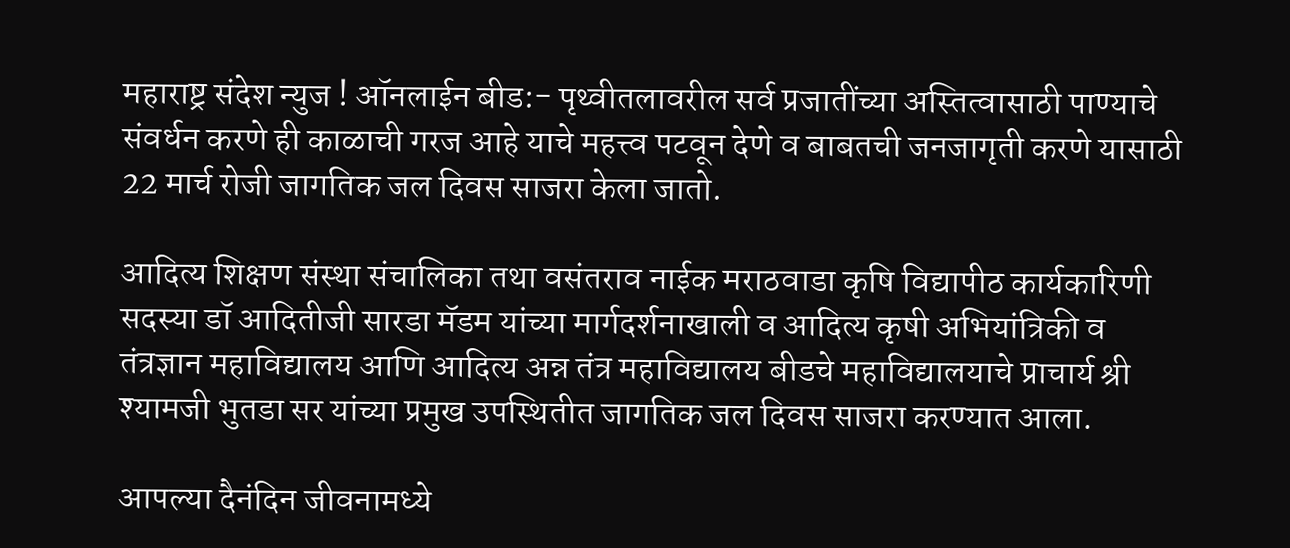महाराष्ट्र संदेश न्युज ! ऑनलाईन बीड:- पृथ्वीतलावरील सर्व प्रजातींच्या अस्तित्वासाठी पाण्याचे संवर्धन करणे ही काळाची गरज आहे याचे महत्त्व पटवून देणे व बाबतची जनजागृती करणे यासाठी 22 मार्च रोजी जागतिक जल दिवस साजरा केला जातो.

आदित्य शिक्षण संस्था संचालिका तथा वसंतराव नाईक मराठवाडा कृषि विद्यापीठ कार्यकारिणी सदस्या डॉ आदितीजी सारडा मॅडम यांच्या मार्गदर्शनाखाली व आदित्य कृषी अभियांत्रिकी व तंत्रज्ञान महाविद्यालय आणि आदित्य अन्न तंत्र महाविद्यालय बीडचे महाविद्यालयाचे प्राचार्य श्री श्यामजी भुतडा सर यांच्या प्रमुख उपस्थितीत जागतिक जल दिवस साजरा करण्यात आला.

आपल्या दैनंदिन जीवनामध्ये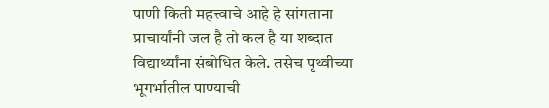पाणी किती महत्त्वाचे आहे हे सांगताना प्राचार्यांनी जल है तो कल है या शब्दात विद्यार्थ्यांना संबोधित केले. तसेच पृथ्वीच्या भूगर्भातील पाण्याची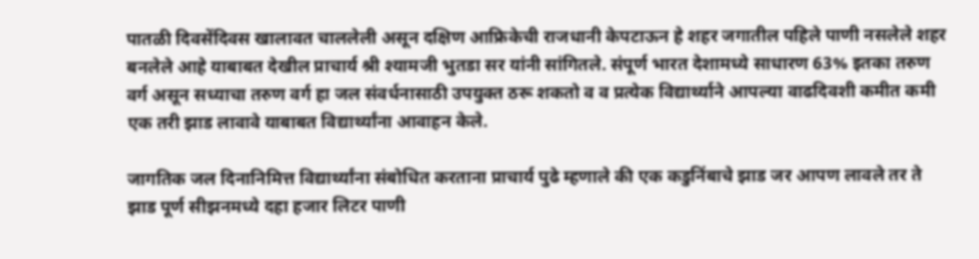पातळी दिवसेंदिवस खालावत चाललेली असून दक्षिण आफ्रिकेची राजधानी केपटाऊन हे शहर जगातील पहिले पाणी नसलेले शहर बनलेले आहे याबाबत देखील प्राचार्य श्री श्यामजी भुतडा सर यांनी सांगितले. संपूर्ण भारत देशामध्ये साधारण 63% इतका तरुण वर्ग असून सध्याचा तरुण वर्ग हा जल संवर्धनासाठी उपयुक्त ठरू शकतो व व प्रत्येक विद्यार्थ्याने आपल्या वाढदिवशी कमीत कमी एक तरी झाड लावावे याबाबत विद्यार्थ्यांना आवाहन केले.

जागतिक जल दिनानिमित्त विद्यार्थ्यांना संबोधित करताना प्राचार्य पुढे म्हणाले की एक कडुनिंबाचे झाड जर आपण लावले तर ते झाड पूर्ण सीझनमध्ये दहा हजार लिटर पाणी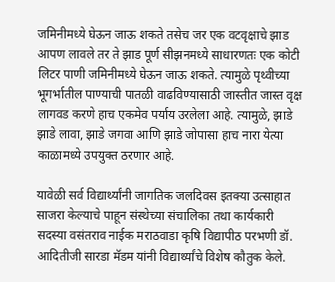जमिनीमध्ये घेऊन जाऊ शकते तसेच जर एक वटवृक्षाचे झाड आपण लावले तर ते झाड पूर्ण सीझनमध्ये साधारणतः एक कोटी लिटर पाणी जमिनीमध्ये घेऊन जाऊ शकते. त्यामुळे पृथ्वीच्या भूगर्भातील पाण्याची पातळी वाढविण्यासाठी जास्तीत जास्त वृक्ष लागवड करणे हाच एकमेव पर्याय उरलेला आहे. त्यामुळे, झाडे झाडे लावा, झाडे जगवा आणि झाडे जोपासा हाच नारा येत्या काळामध्ये उपयुक्त ठरणार आहे.

यावेळी सर्व विद्यार्थ्यांनी जागतिक जलदिवस इतक्या उत्साहात साजरा केल्याचे पाहून संस्थेच्या संचालिका तथा कार्यकारी सदस्या वसंतराव नाईक मराठवाडा कृषि विद्यापीठ परभणी डॉ. आदितीजी सारडा मॅडम यांनी विद्यार्थ्यांचे विशेष कौतुक केले.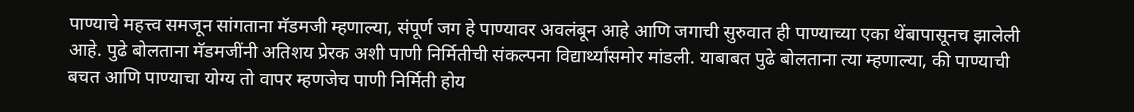पाण्याचे महत्त्व समजून सांगताना मॅडमजी म्हणाल्या, संपूर्ण जग हे पाण्यावर अवलंबून आहे आणि जगाची सुरुवात ही पाण्याच्या एका थेंबापासूनच झालेली आहे. पुढे बोलताना मॅडमजींनी अतिशय प्रेरक अशी पाणी निर्मितीची संकल्पना विद्यार्थ्यांसमोर मांडली. याबाबत पुढे बोलताना त्या म्हणाल्या, की पाण्याची बचत आणि पाण्याचा योग्य तो वापर म्हणजेच पाणी निर्मिती होय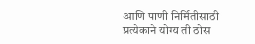आणि पाणी निर्मितीसाठी प्रत्येकाने योग्य ती ठोस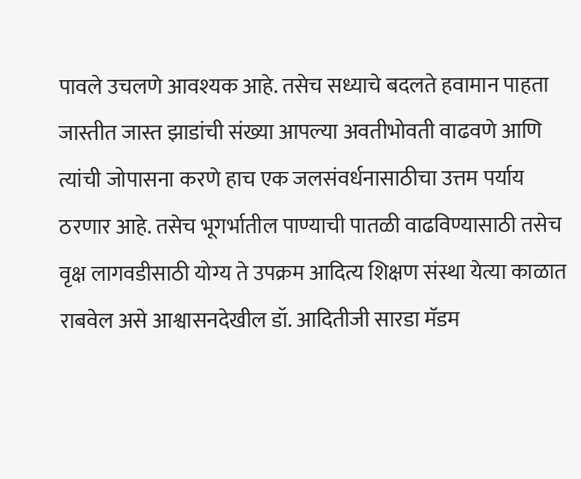पावले उचलणे आवश्यक आहे. तसेच सध्याचे बदलते हवामान पाहता जास्तीत जास्त झाडांची संख्या आपल्या अवतीभोवती वाढवणे आणि त्यांची जोपासना करणे हाच एक जलसंवर्धनासाठीचा उत्तम पर्याय ठरणार आहे. तसेच भूगर्भातील पाण्याची पातळी वाढविण्यासाठी तसेच वृक्ष लागवडीसाठी योग्य ते उपक्रम आदित्य शिक्षण संस्था येत्या काळात राबवेल असे आश्वासनदेखील डॉ. आदितीजी सारडा मॅडम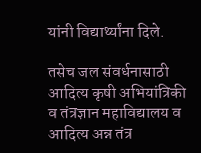यांनी विद्यार्थ्यांना दिले.

तसेच जल संवर्धनासाठी आदित्य कृषी अभियांत्रिकी व तंत्रज्ञान महाविद्यालय व आदित्य अन्न तंत्र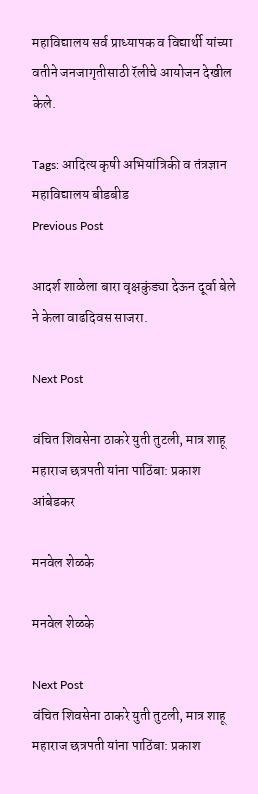महाविद्यालय सर्व प्राध्यापक व विद्यार्थी यांच्या वतीने जनजागृतीसाठी रॅलीचे आयोजन देखील केले.

Tags: आदित्य कृषी अभियांत्रिकी व तंत्रज्ञान महाविद्यालय बीडबीड
Previous Post

आदर्श शाळेला बारा वृक्षकुंड्या देऊन दूर्वा बेले ने केला वाढदिवस साजरा.

Next Post

वंचित शिवसेना ठाकरे युती तुटली, मात्र शाहू महाराज छत्रपती यांना पाठिंबा: प्रकाश आंबेडकर

मनवेल शेळके

मनवेल शेळके

Next Post
वंचित शिवसेना ठाकरे युती तुटली, मात्र शाहू महाराज छत्रपती यांना पाठिंबा: प्रकाश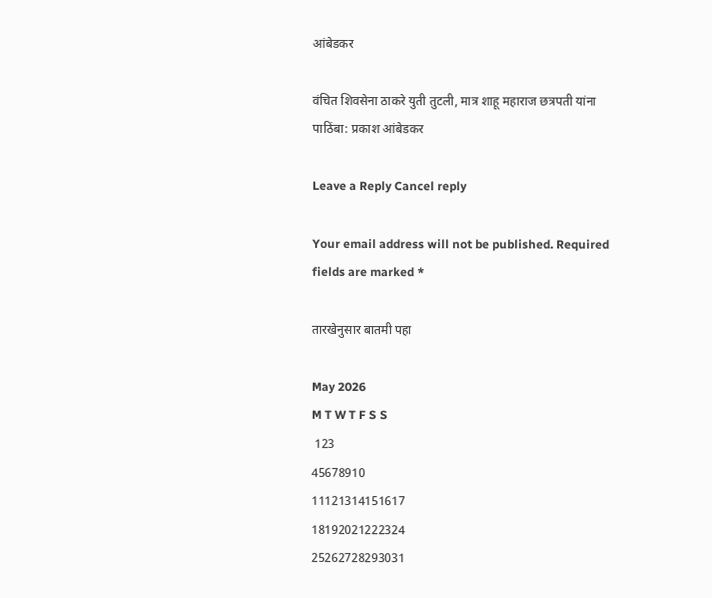आंबेडकर

वंचित शिवसेना ठाकरे युती तुटली, मात्र शाहू महाराज छत्रपती यांना पाठिंबा: प्रकाश आंबेडकर

Leave a Reply Cancel reply

Your email address will not be published. Required fields are marked *

तारखेनुसार बातमी पहा

May 2026
M T W T F S S
 123
45678910
11121314151617
18192021222324
25262728293031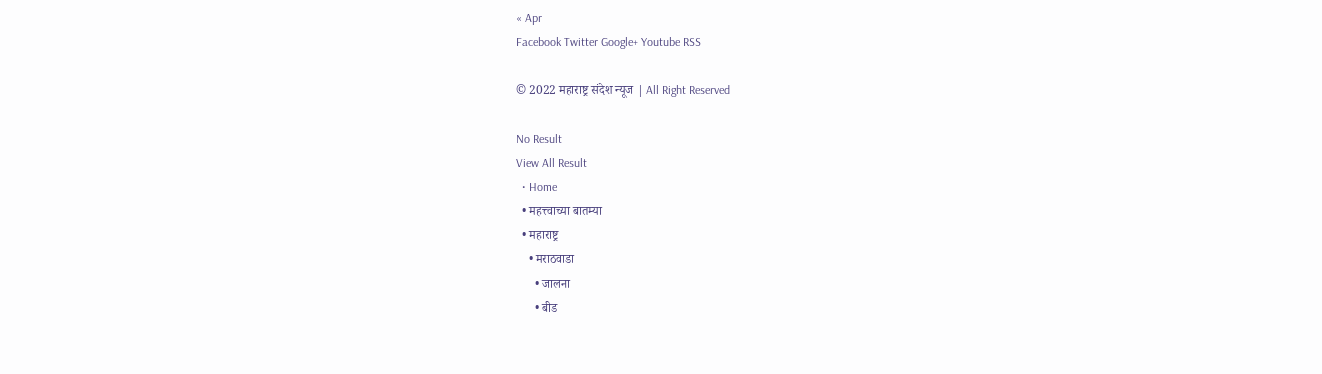« Apr
Facebook Twitter Google+ Youtube RSS

© 2022 महाराष्ट्र संदेश न्यूज | All Right Reserved

No Result
View All Result
  • Home
  • महत्त्वाच्या बातम्या
  • महाराष्ट्र
    • मराठवाडा
      • जालना
      • बीड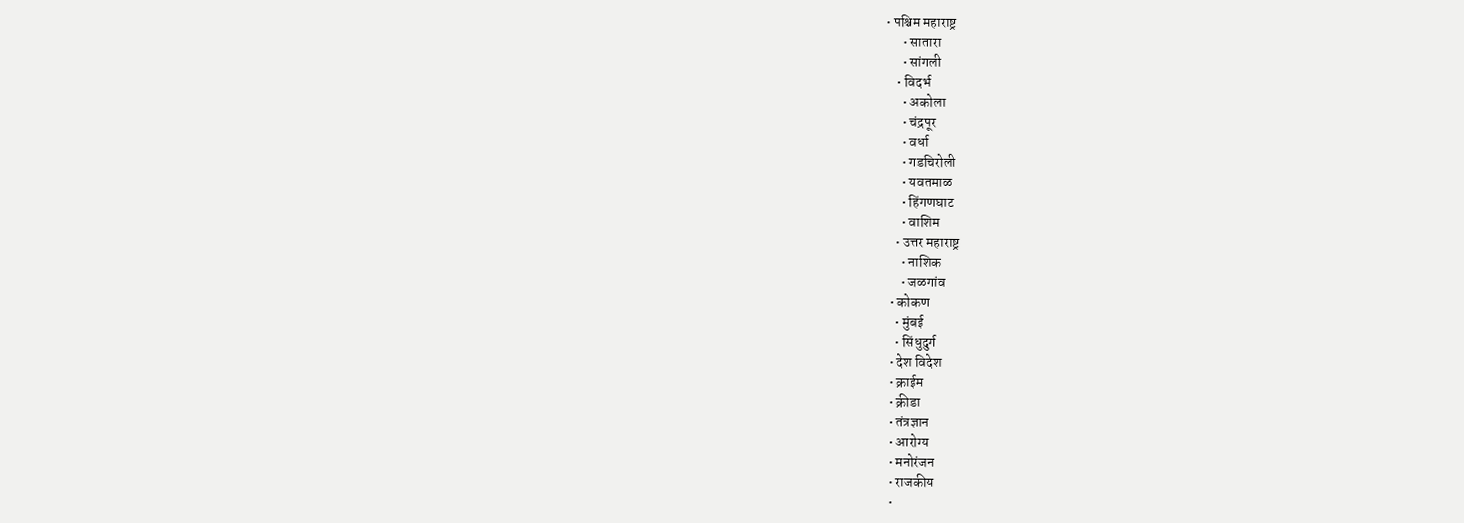• पश्चिम महाराष्ट्र
      • सातारा
      • सांगली
    • विदर्भ
      • अकोला
      • चंद्रपूर
      • वर्धा
      • गडचिरोली
      • यवतमाळ
      • हिंगणघाट
      • वाशिम
    • उत्तर महाराष्ट्र
      • नाशिक
      • जळगांव
  • कोकण
    • मुंबई
    • सिंधुदुर्ग
  • देश विदेश
  • क्राईम
  • क्रीडा
  • तंत्रज्ञान
  • आरोग्य
  • मनोरंजन
  • राजकीय
  •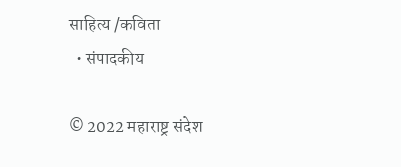साहित्य /कविता
  • संपादकीय

© 2022 महाराष्ट्र संदेश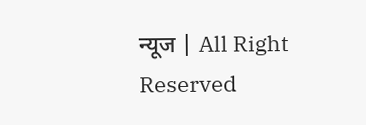न्यूज | All Right Reserved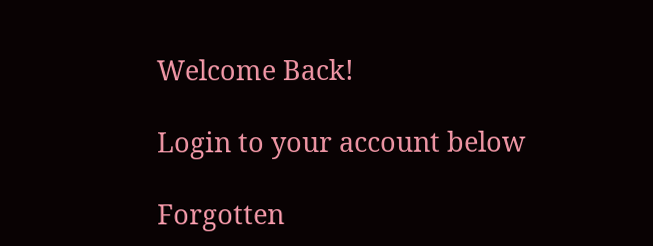Welcome Back!

Login to your account below

Forgotten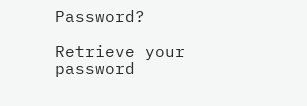Password?

Retrieve your password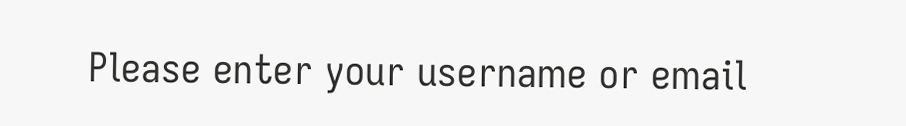Please enter your username or email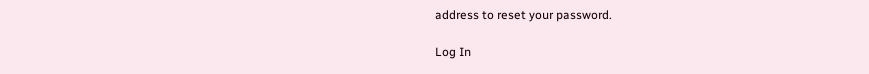address to reset your password.

Log In